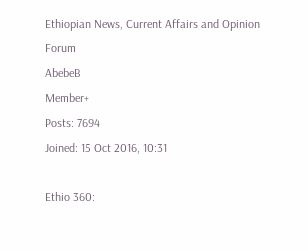Ethiopian News, Current Affairs and Opinion Forum
AbebeB
Member+
Posts: 7694
Joined: 15 Oct 2016, 10:31

Ethio 360: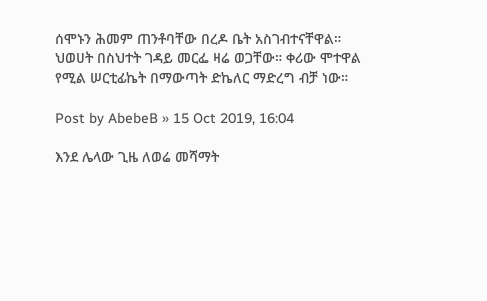ሰሞኑን ሕመም ጠንቶባቸው በረዶ ቤት አስገብተናቸዋል። ህወሀት በስህተት ገዳይ መርፌ ዛሬ ወጋቸው። ቀሪው ሞተዋል የሚል ሠርቲፊኬት በማውጣት ድኬለር ማድረግ ብቻ ነው።

Post by AbebeB » 15 Oct 2019, 16:04

እንደ ሌላው ጊዜ ለወሬ መሻማት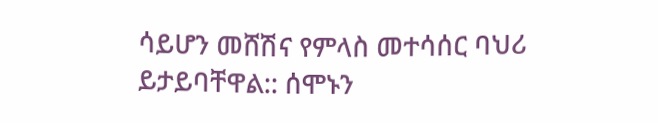ሳይሆን መሸሽና የምላስ መተሳሰር ባህሪ ይታይባቸዋል:: ሰሞኑን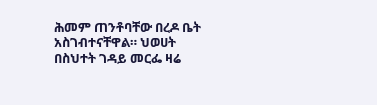ሕመም ጠንቶባቸው በረዶ ቤት አስገብተናቸዋል። ህወሀት በስህተት ገዳይ መርፌ ዛሬ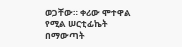ወጋቸው። ቀሪው ሞተዋል የሚል ሠርቲፊኬት በማውጣት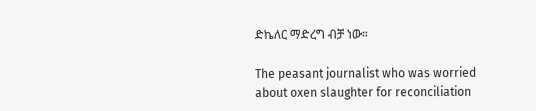ድኬለር ማድረግ ብቻ ነው።

The peasant journalist who was worried about oxen slaughter for reconciliation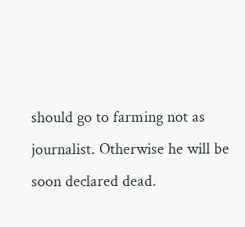should go to farming not as journalist. Otherwise he will be soon declared dead.